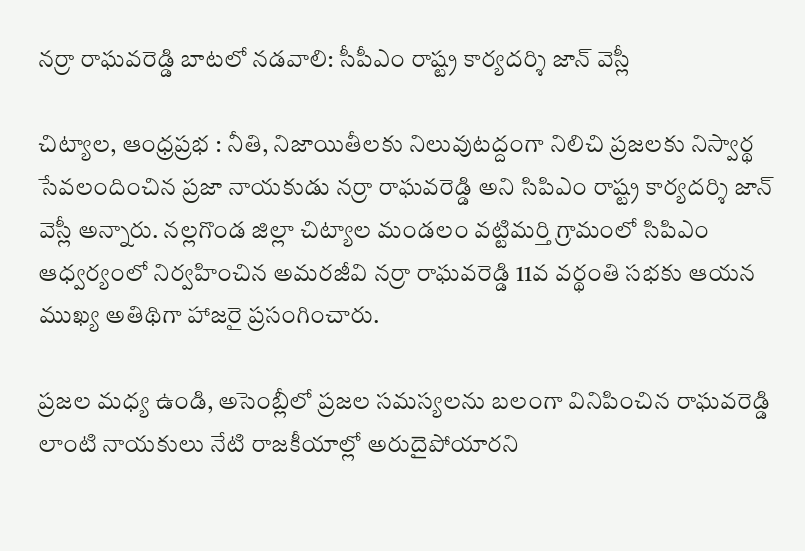నర్రా రాఘవరెడ్డి బాటలో నడవాలి: సీపీఎం రాష్ట్ర కార్యదర్శి జాన్ వెస్లీ

చిట్యాల, ఆంధ్రప్రభ : నీతి, నిజాయితీలకు నిలువుటద్దంగా నిలిచి ప్రజలకు నిస్వార్థ సేవలందించిన ప్రజా నాయకుడు నర్రా రాఘవరెడ్డి అని సిపిఎం రాష్ట్ర కార్యదర్శి జాన్ వెస్లీ అన్నారు. నల్లగొండ జిల్లా చిట్యాల మండలం వట్టిమర్తి గ్రామంలో సిపిఎం ఆధ్వర్యంలో నిర్వహించిన అమరజీవి నర్రా రాఘవరెడ్డి 11వ వర్థంతి సభకు ఆయన ముఖ్య అతిథిగా హాజరై ప్రసంగించారు.

ప్రజల మధ్య ఉండి, అసెంబ్లీలో ప్రజల సమస్యలను బలంగా వినిపించిన రాఘవరెడ్డి లాంటి నాయకులు నేటి రాజకీయాల్లో అరుదైపోయారని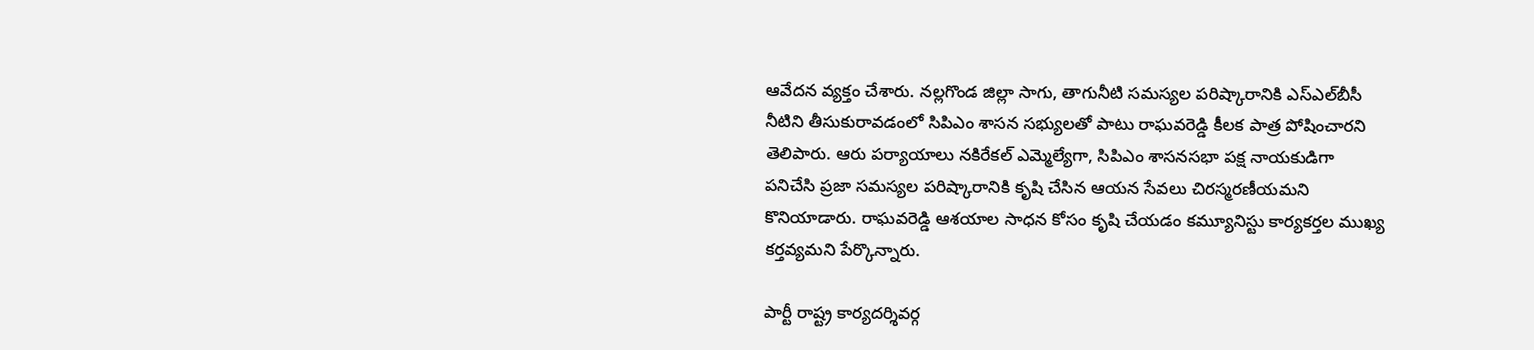ఆవేదన వ్యక్తం చేశారు. నల్లగొండ జిల్లా సాగు, తాగునీటి సమస్యల పరిష్కారానికి ఎస్‌ఎల్‌బీసీ నీటిని తీసుకురావడంలో సిపిఎం శాసన సభ్యులతో పాటు రాఘవరెడ్డి కీలక పాత్ర పోషించారని తెలిపారు. ఆరు పర్యాయాలు నకిరేకల్ ఎమ్మెల్యేగా, సిపిఎం శాసనసభా పక్ష నాయకుడిగా పనిచేసి ప్రజా సమస్యల పరిష్కారానికి కృషి చేసిన ఆయన సేవలు చిరస్మరణీయమని కొనియాడారు. రాఘవరెడ్డి ఆశయాల సాధన కోసం కృషి చేయడం కమ్యూనిస్టు కార్యకర్తల ముఖ్య కర్తవ్యమని పేర్కొన్నారు.

పార్టీ రాష్ట్ర కార్యదర్శివర్గ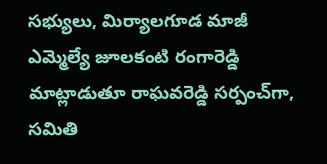సభ్యులు, మిర్యాలగూడ మాజీ ఎమ్మెల్యే జూలకంటి రంగారెడ్డి మాట్లాడుతూ రాఘవరెడ్డి సర్పంచ్‌గా, సమితి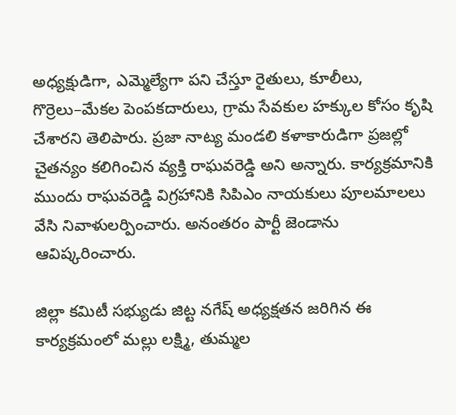అధ్యక్షుడిగా, ఎమ్మెల్యేగా పని చేస్తూ రైతులు, కూలీలు, గొర్రెలు–మేకల పెంపకదారులు, గ్రామ సేవకుల హక్కుల కోసం కృషి చేశారని తెలిపారు. ప్రజా నాట్య మండలి కళాకారుడిగా ప్రజల్లో చైతన్యం కలిగించిన వ్యక్తి రాఘవరెడ్డి అని అన్నారు. కార్యక్రమానికి ముందు రాఘవరెడ్డి విగ్రహానికి సిపిఎం నాయకులు పూలమాలలు వేసి నివాళులర్పించారు. అనంతరం పార్టీ జెండాను ఆవిష్కరించారు.

జిల్లా కమిటీ సభ్యుడు జిట్ట నగేష్ అధ్యక్షతన జరిగిన ఈ కార్యక్రమంలో మల్లు లక్ష్మి, తుమ్మల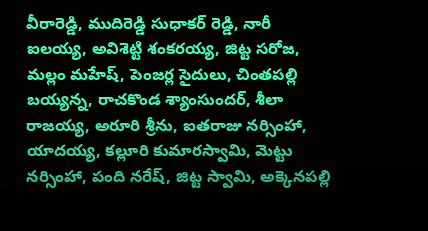వీరారెడ్డి, ముదిరెడ్డి సుధాకర్ రెడ్డి, నారీ ఐలయ్య, అవిశెట్టి శంకరయ్య, జిట్ట సరోజ, మల్లం మహేష్, పెంజర్ల సైదులు, చింతపల్లి బయ్యన్న, రాచకొండ శ్యాంసుందర్, శీలా రాజయ్య, అరూరి శ్రీను, ఐతరాజు నర్సింహా, యాదయ్య, కల్లూరి కుమారస్వామి, మెట్టు నర్సింహా, పంది నరేష్, జిట్ట స్వామి, అక్కెనపల్లి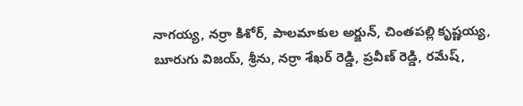నాగయ్య, నర్రా కిశోర్, పాలమాకుల అర్జున్, చింతపల్లి కృష్ణయ్య, బూరుగు విజయ్, శ్రీను, నర్రా శేఖర్ రెడ్డి, ప్రవీణ్ రెడ్డి, రమేష్,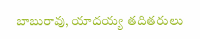బాబురావు, యాదయ్య తదితరులు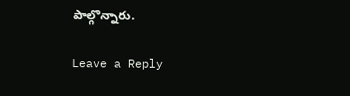పాల్గొన్నారు.

Leave a Reply